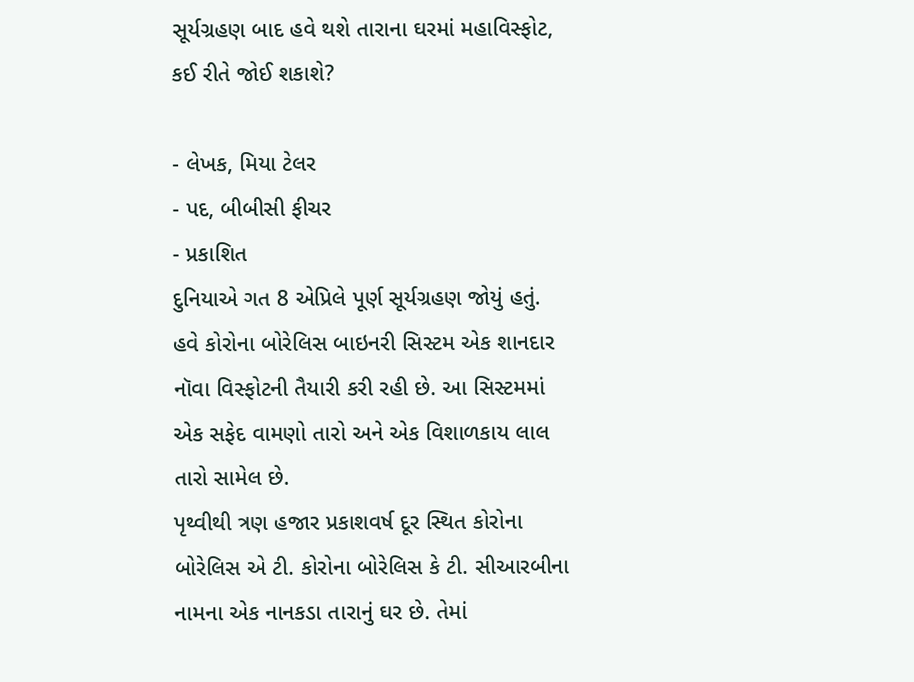સૂર્યગ્રહણ બાદ હવે થશે તારાના ઘરમાં મહાવિસ્ફોટ, કઈ રીતે જોઈ શકાશે?

- લેખક, મિયા ટેલર
- પદ, બીબીસી ફીચર
- પ્રકાશિત
દુનિયાએ ગત 8 એપ્રિલે પૂર્ણ સૂર્યગ્રહણ જોયું હતું. હવે કોરોના બોરેલિસ બાઇનરી સિસ્ટમ એક શાનદાર નૉવા વિસ્ફોટની તૈયારી કરી રહી છે. આ સિસ્ટમમાં એક સફેદ વામણો તારો અને એક વિશાળકાય લાલ તારો સામેલ છે.
પૃથ્વીથી ત્રણ હજાર પ્રકાશવર્ષ દૂર સ્થિત કોરોના બોરેલિસ એ ટી. કોરોના બોરેલિસ કે ટી. સીઆરબીના નામના એક નાનકડા તારાનું ઘર છે. તેમાં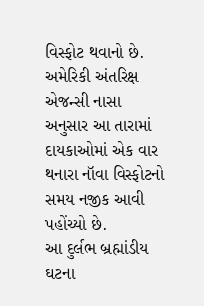વિસ્ફોટ થવાનો છે. અમેરિકી અંતરિક્ષ એજન્સી નાસા અનુસાર આ તારામાં દાયકાઓમાં એક વાર થનારા નૉવા વિસ્ફોટનો સમય નજીક આવી પહોંચ્યો છે.
આ દુર્લભ બ્રહ્માંડીય ઘટના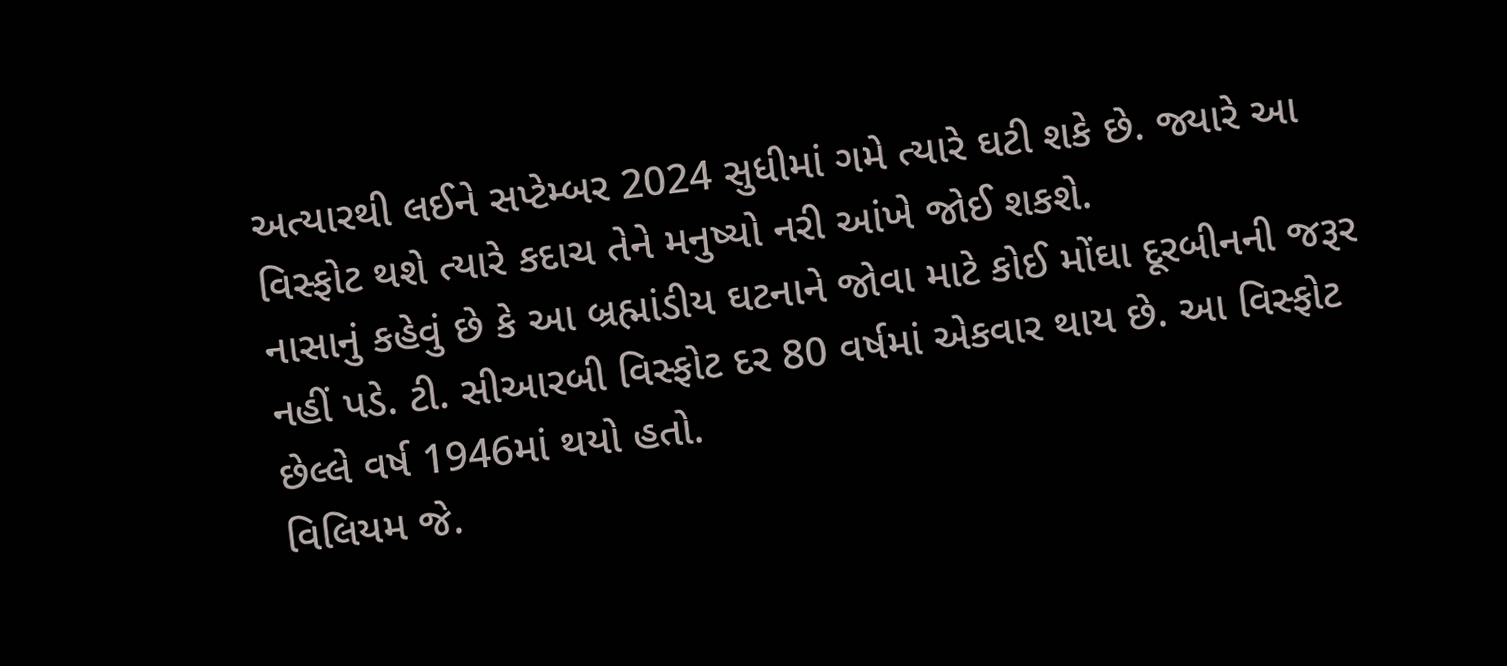અત્યારથી લઈને સપ્ટેમ્બર 2024 સુધીમાં ગમે ત્યારે ઘટી શકે છે. જ્યારે આ વિસ્ફોટ થશે ત્યારે કદાચ તેને મનુષ્યો નરી આંખે જોઈ શકશે.
નાસાનું કહેવું છે કે આ બ્રહ્માંડીય ઘટનાને જોવા માટે કોઈ મોંઘા દૂરબીનની જરૂર નહીં પડે. ટી. સીઆરબી વિસ્ફોટ દર 80 વર્ષમાં એકવાર થાય છે. આ વિસ્ફોટ છેલ્લે વર્ષ 1946માં થયો હતો.
વિલિયમ જે.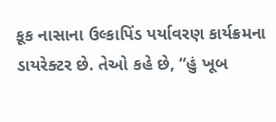કૂક નાસાના ઉલ્કાપિંડ પર્યાવરણ કાર્યક્રમના ડાયરેક્ટર છે. તેઓ કહે છે, “હું ખૂબ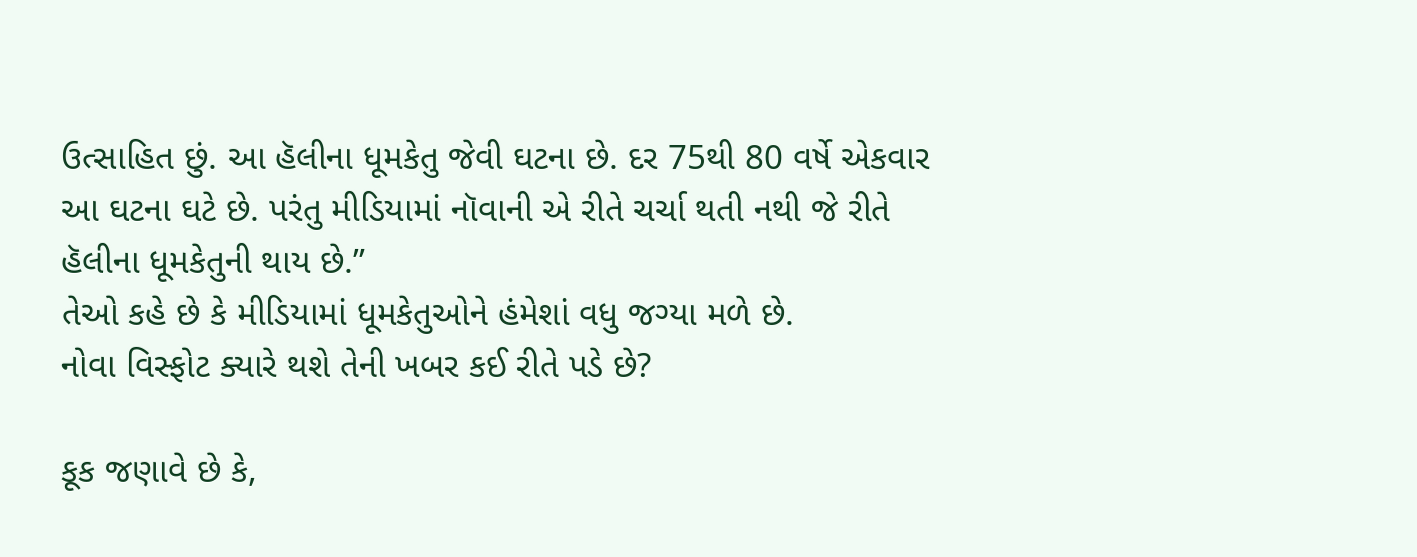ઉત્સાહિત છું. આ હૅલીના ધૂમકેતુ જેવી ઘટના છે. દર 75થી 80 વર્ષે એકવાર આ ઘટના ઘટે છે. પરંતુ મીડિયામાં નૉવાની એ રીતે ચર્ચા થતી નથી જે રીતે હૅલીના ધૂમકેતુની થાય છે.”
તેઓ કહે છે કે મીડિયામાં ધૂમકેતુઓને હંમેશાં વધુ જગ્યા મળે છે.
નોવા વિસ્ફોટ ક્યારે થશે તેની ખબર કઈ રીતે પડે છે?

કૂક જણાવે છે કે,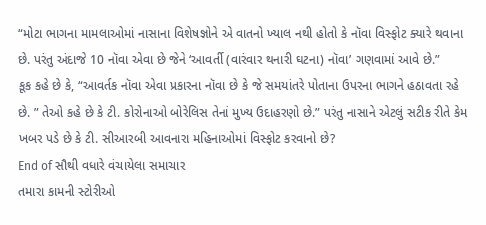“મોટા ભાગના મામલાઓમાં નાસાના વિશેષજ્ઞોને એ વાતનો ખ્યાલ નથી હોતો કે નૉવા વિસ્ફોટ ક્યારે થવાના છે. પરંતુ અંદાજે 10 નૉવા એવા છે જેને ‘આવર્તી (વારંવાર થનારી ઘટના) નૉવા’ ગણવામાં આવે છે.”
કૂક કહે છે કે, “આવર્તક નૉવા એવા પ્રકારના નૉવા છે કે જે સમયાંતરે પોતાના ઉપરના ભાગને હઠાવતા રહે છે. ” તેઓ કહે છે કે ટી. કોરોનાઓ બોરેલિસ તેનાં મુખ્ય ઉદાહરણો છે.” પરંતુ નાસાને એટલું સટીક રીતે કેમ ખબર પડે છે કે ટી. સીઆરબી આવનારા મહિનાઓમાં વિસ્ફોટ કરવાનો છે?
End of સૌથી વધારે વંચાયેલા સમાચાર
તમારા કામની સ્ટોરીઓ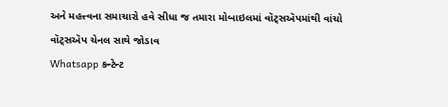અને મહત્ત્વના સમાચારો હવે સીધા જ તમારા મોબાઇલમાં વૉટ્સઍપમાંથી વાંચો
વૉટ્સઍપ ચેનલ સાથે જોડાવ
Whatsapp કન્ટેન્ટ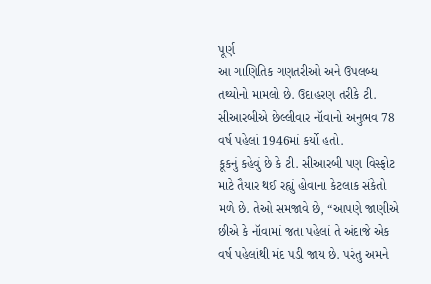પૂર્ણ
આ ગાણિતિક ગણતરીઓ અને ઉપલબ્ધ તથ્યોનો મામલો છે. ઉદાહરણ તરીકે ટી. સીઆરબીએ છેલ્લીવાર નૉવાનો અનુભવ 78 વર્ષ પહેલાં 1946માં કર્યો હતો.
કૂકનું કહેવું છે કે ટી. સીઆરબી પણ વિસ્ફોટ માટે તૈયાર થઈ રહ્યું હોવાના કેટલાક સંકેતો મળે છે. તેઓ સમજાવે છે, “આપણે જાણીએ છીએ કે નૉવામાં જતા પહેલાં તે અંદાજે એક વર્ષ પહેલાંથી મંદ પડી જાય છે. પરંતુ અમને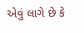એવું લાગે છે કે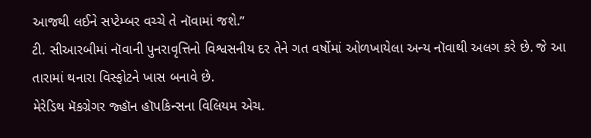આજથી લઈને સપ્ટેમ્બર વચ્ચે તે નૉવામાં જશે.”
ટી. સીઆરબીમાં નૉવાની પુનરાવૃત્તિનો વિશ્વસનીય દર તેને ગત વર્ષોમાં ઓળખાયેલા અન્ય નૉવાથી અલગ કરે છે. જે આ તારામાં થનારા વિસ્ફોટને ખાસ બનાવે છે.
મેરેડિથ મૅકગ્રેગર જ્હૉન હૉપકિન્સના વિલિયમ એચ.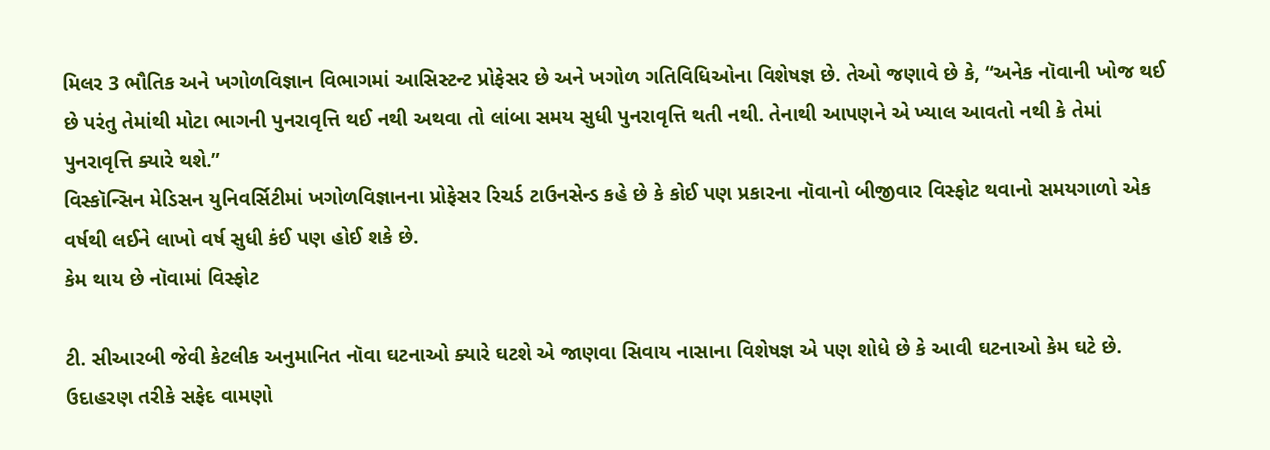મિલર 3 ભૌતિક અને ખગોળવિજ્ઞાન વિભાગમાં આસિસ્ટન્ટ પ્રોફેસર છે અને ખગોળ ગતિવિધિઓના વિશેષજ્ઞ છે. તેઓ જણાવે છે કે, “અનેક નૉવાની ખોજ થઈ છે પરંતુ તેમાંથી મોટા ભાગની પુનરાવૃત્તિ થઈ નથી અથવા તો લાંબા સમય સુધી પુનરાવૃત્તિ થતી નથી. તેનાથી આપણને એ ખ્યાલ આવતો નથી કે તેમાં પુનરાવૃત્તિ ક્યારે થશે.”
વિસ્કૉન્સિન મેડિસન યુનિવર્સિટીમાં ખગોળવિજ્ઞાનના પ્રોફેસર રિચર્ડ ટાઉનસેન્ડ કહે છે કે કોઈ પણ પ્રકારના નૉવાનો બીજીવાર વિસ્ફોટ થવાનો સમયગાળો એક વર્ષથી લઈને લાખો વર્ષ સુધી કંઈ પણ હોઈ શકે છે.
કેમ થાય છે નૉવામાં વિસ્ફોટ

ટી. સીઆરબી જેવી કેટલીક અનુમાનિત નૉવા ઘટનાઓ ક્યારે ઘટશે એ જાણવા સિવાય નાસાના વિશેષજ્ઞ એ પણ શોધે છે કે આવી ઘટનાઓ કેમ ઘટે છે.
ઉદાહરણ તરીકે સફેદ વામણો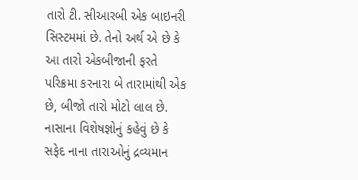તારો ટી. સીઆરબી એક બાઇનરી સિસ્ટમમાં છે. તેનો અર્થ એ છે કે આ તારો એકબીજાની ફરતે પરિક્રમા કરનારા બે તારામાંથી એક છે, બીજો તારો મોટો લાલ છે.
નાસાના વિશેષજ્ઞોનું કહેવું છે કે સફેદ નાના તારાઓનું દ્રવ્યમાન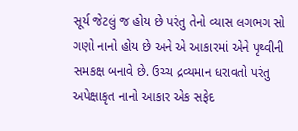સૂર્ય જેટલું જ હોય છે પરંતુ તેનો વ્યાસ લગભગ સો ગણો નાનો હોય છે અને એ આકારમાં એને પૃથ્વીની સમકક્ષ બનાવે છે. ઉચ્ચ દ્રવ્યમાન ધરાવતો પરંતુ અપેક્ષાકૃત નાનો આકાર એક સફેદ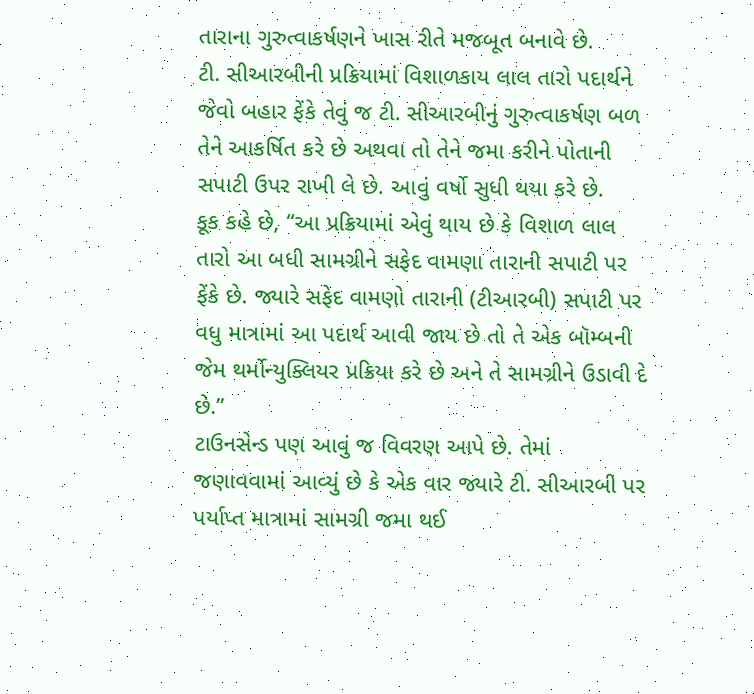તારાના ગુરુત્વાકર્ષણને ખાસ રીતે મજબૂત બનાવે છે.
ટી. સીઆરબીની પ્રક્રિયામાં વિશાળકાય લાલ તારો પદાર્થને જેવો બહાર ફેંકે તેવું જ ટી. સીઆરબીનું ગુરુત્વાકર્ષણ બળ તેને આકર્ષિત કરે છે અથવા તો તેને જમા કરીને પોતાની સપાટી ઉપર રાખી લે છે. આવું વર્ષો સુધી થયા કરે છે.
કૂક કહે છે, “આ પ્રક્રિયામાં એવું થાય છે કે વિશાળ લાલ તારો આ બધી સામગ્રીને સફેદ વામણા તારાની સપાટી પર ફેંકે છે. જ્યારે સફેદ વામણો તારાની (ટીઆરબી) સપાટી પર વધુ માત્રામાં આ પદાર્થ આવી જાય છે તો તે એક બૉમ્બની જેમ થર્મોન્યુક્લિયર પ્રક્રિયા કરે છે અને તે સામગ્રીને ઉડાવી દે છે.”
ટાઉનસેન્ડ પણ આવું જ વિવરણ આપે છે. તેમાં જણાવવામાં આવ્યું છે કે એક વાર જ્યારે ટી. સીઆરબી પર પર્યાપ્ત માત્રામાં સામગ્રી જમા થઈ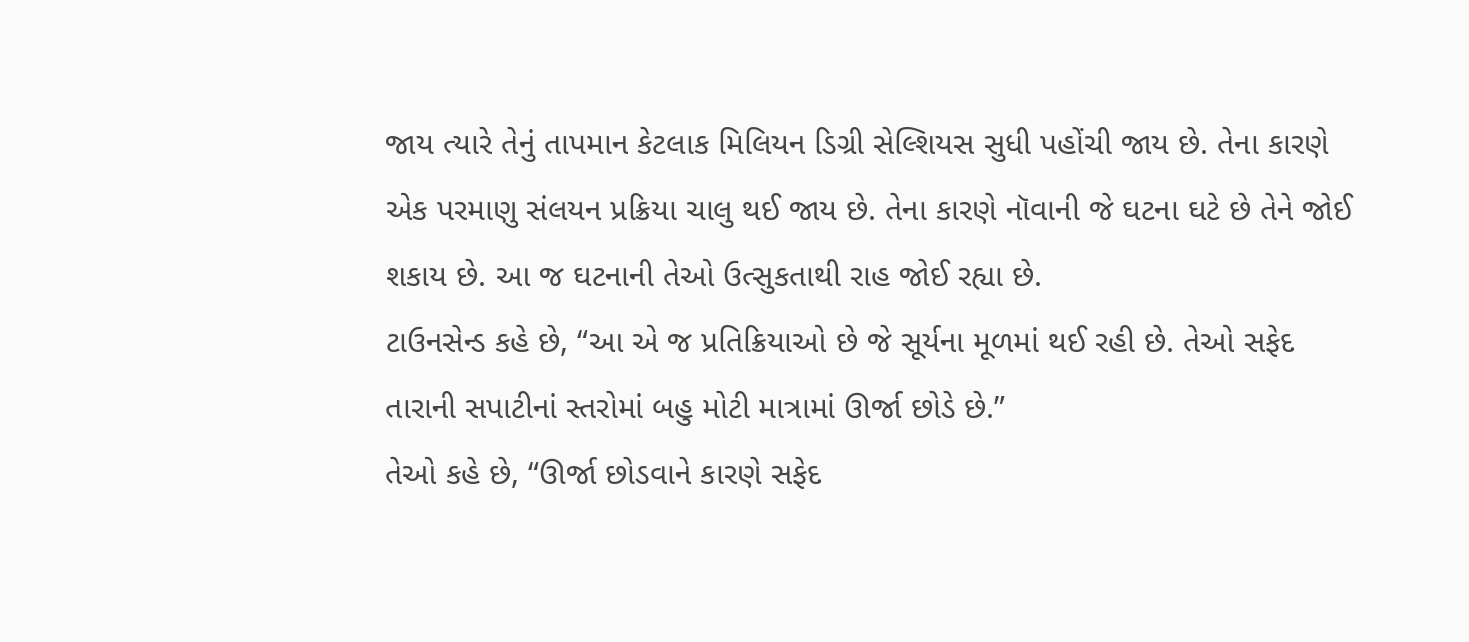જાય ત્યારે તેનું તાપમાન કેટલાક મિલિયન ડિગ્રી સેલ્શિયસ સુધી પહોંચી જાય છે. તેના કારણે એક પરમાણુ સંલયન પ્રક્રિયા ચાલુ થઈ જાય છે. તેના કારણે નૉવાની જે ઘટના ઘટે છે તેને જોઈ શકાય છે. આ જ ઘટનાની તેઓ ઉત્સુકતાથી રાહ જોઈ રહ્યા છે.
ટાઉનસેન્ડ કહે છે, “આ એ જ પ્રતિક્રિયાઓ છે જે સૂર્યના મૂળમાં થઈ રહી છે. તેઓ સફેદ તારાની સપાટીનાં સ્તરોમાં બહુ મોટી માત્રામાં ઊર્જા છોડે છે.”
તેઓ કહે છે, “ઊર્જા છોડવાને કારણે સફેદ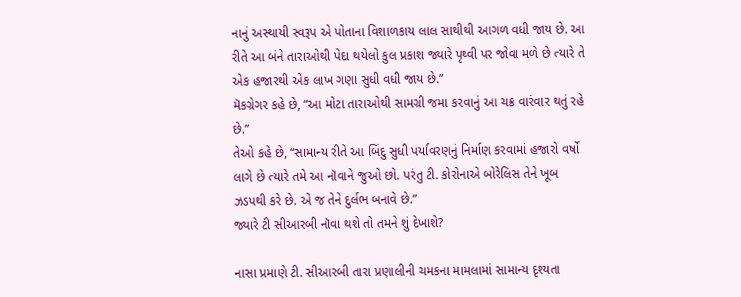નાનું અસ્થાયી સ્વરૂપ એ પોતાના વિશાળકાય લાલ સાથીથી આગળ વધી જાય છે. આ રીતે આ બંને તારાઓથી પેદા થયેલો કુલ પ્રકાશ જ્યારે પૃથ્વી પર જોવા મળે છે ત્યારે તે એક હજારથી એક લાખ ગણા સુધી વધી જાય છે.”
મૅકગ્રેગર કહે છે, “આ મોટા તારાઓથી સામગ્રી જમા કરવાનું આ ચક્ર વારંવાર થતું રહે છે.”
તેઓ કહે છે, “સામાન્ય રીતે આ બિંદુ સુધી પર્યાવરણનું નિર્માણ કરવામાં હજારો વર્ષો લાગે છે ત્યારે તમે આ નૉવાને જુઓ છો. પરંતુ ટી. કોરોનાએ બોરેલિસ તેને ખૂબ ઝડપથી કરે છે. એ જ તેને દુર્લભ બનાવે છે.”
જ્યારે ટી સીઆરબી નૉવા થશે તો તમને શું દેખાશે?

નાસા પ્રમાણે ટી. સીઆરબી તારા પ્રણાલીની ચમકના મામલામાં સામાન્ય દૃશ્યતા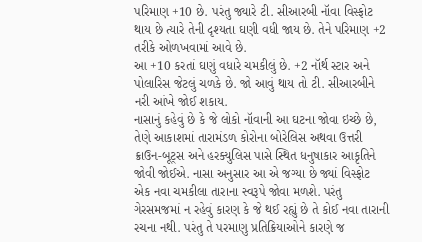પરિમાણ +10 છે. પરંતુ જ્યારે ટી. સીઆરબી નૉવા વિસ્ફોટ થાય છે ત્યારે તેની દૃશ્યતા ઘણી વધી જાય છે. તેને પરિમાણ +2 તરીકે ઓળખવામાં આવે છે.
આ +10 કરતાં ઘણું વધારે ચમકીલું છે. +2 નૉર્થ સ્ટાર અને પોલારિસ જેટલું ચળકે છે. જો આવું થાય તો ટી. સીઆરબીને નરી આંખે જોઈ શકાય.
નાસાનું કહેવું છે કે જે લોકો નૉવાની આ ઘટના જોવા ઇચ્છે છે, તેણે આકાશમાં તારામંડળ કોરોના બોરેલિસ અથવા ઉત્તરી ક્રાઉન-બૂટ્સ અને હરક્યુલિસ પાસે સ્થિત ધનુષાકાર આકૃતિને જોવી જોઈએ. નાસા અનુસાર આ એ જગ્યા છે જ્યાં વિસ્ફોટ એક નવા ચમકીલા તારાના સ્વરૂપે જોવા મળશે. પરંતુ ગેરસમજમાં ન રહેવું કારણ કે જે થઈ રહ્યું છે તે કોઈ નવા તારાની રચના નથી. પરંતુ તે પરમાણુ પ્રતિક્રિયાઓને કારણે જ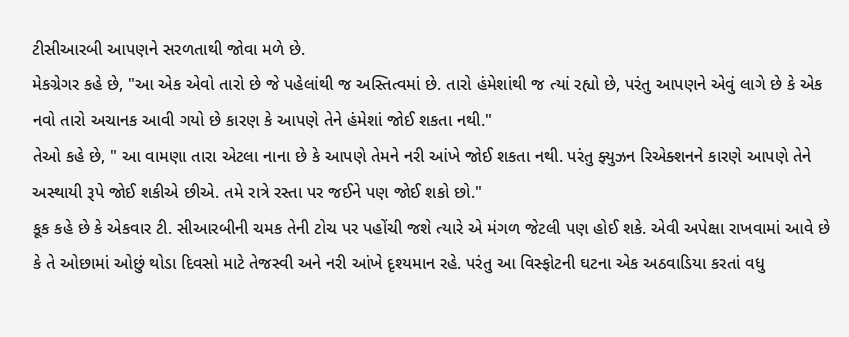ટીસીઆરબી આપણને સરળતાથી જોવા મળે છે.
મેકગ્રેગર કહે છે, "આ એક એવો તારો છે જે પહેલાંથી જ અસ્તિત્વમાં છે. તારો હંમેશાંથી જ ત્યાં રહ્યો છે, પરંતુ આપણને એવું લાગે છે કે એક નવો તારો અચાનક આવી ગયો છે કારણ કે આપણે તેને હંમેશાં જોઈ શકતા નથી."
તેઓ કહે છે, " આ વામણા તારા એટલા નાના છે કે આપણે તેમને નરી આંખે જોઈ શકતા નથી. પરંતુ ફ્યુઝન રિએક્શનને કારણે આપણે તેને અસ્થાયી રૂપે જોઈ શકીએ છીએ. તમે રાત્રે રસ્તા પર જઈને પણ જોઈ શકો છો."
કૂક કહે છે કે એકવાર ટી. સીઆરબીની ચમક તેની ટોચ પર પહોંચી જશે ત્યારે એ મંગળ જેટલી પણ હોઈ શકે. એવી અપેક્ષા રાખવામાં આવે છે કે તે ઓછામાં ઓછું થોડા દિવસો માટે તેજસ્વી અને નરી આંખે દૃશ્યમાન રહે. પરંતુ આ વિસ્ફોટની ઘટના એક અઠવાડિયા કરતાં વધુ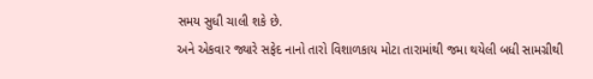સમય સુધી ચાલી શકે છે.
અને એકવાર જ્યારે સફેદ નાનો તારો વિશાળકાય મોટા તારામાંથી જમા થયેલી બધી સામગ્રીથી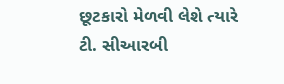છૂટકારો મેળવી લેશે ત્યારે ટી. સીઆરબી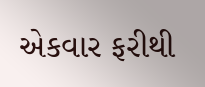એકવાર ફરીથી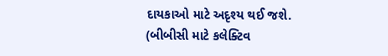દાયકાઓ માટે અદૃશ્ય થઈ જશે.
(બીબીસી માટે કલેક્ટિવ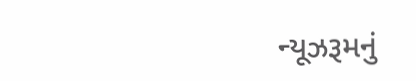ન્યૂઝરૂમનું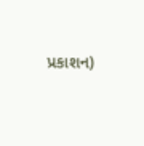પ્રકાશન)